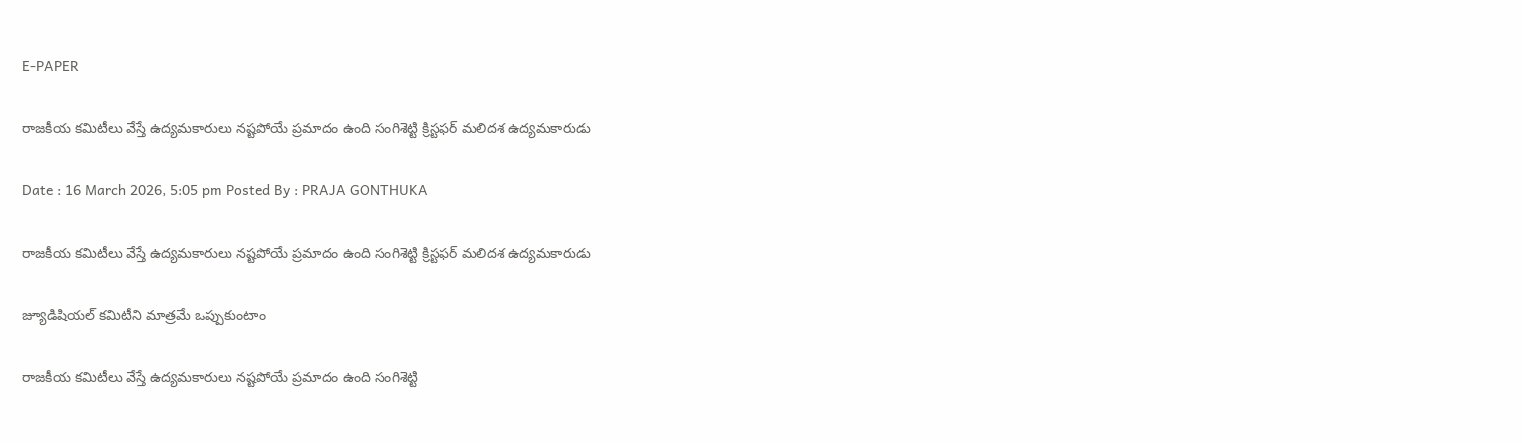E-PAPER

రాజకీయ కమిటీలు వేస్తే ఉద్యమకారులు నష్టపోయే ప్రమాదం ఉంది సంగిశెట్టి క్రిస్టఫర్ మలిదశ ఉద్యమకారుడు

Date : 16 March 2026, 5:05 pm Posted By : PRAJA GONTHUKA

రాజకీయ కమిటీలు వేస్తే ఉద్యమకారులు నష్టపోయే ప్రమాదం ఉంది సంగిశెట్టి క్రిస్టఫర్ మలిదశ ఉద్యమకారుడు

జ్యూడిషియల్ కమిటీని మాత్రమే ఒప్పుకుంటాం

రాజకీయ కమిటీలు వేస్తే ఉద్యమకారులు నష్టపోయే ప్రమాదం ఉంది సంగిశెట్టి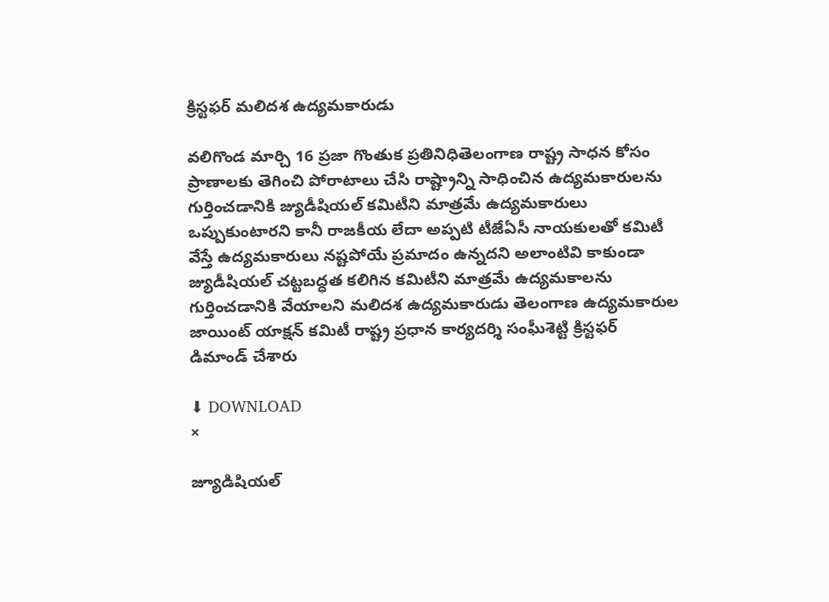క్రిస్టఫర్ మలిదశ ఉద్యమకారుడు

వలిగొండ మార్చి 16 ప్రజా గొంతుక ప్రతినిధితెలంగాణ రాష్ట్ర సాధన కోసం ప్రాణాలకు తెగించి పోరాటాలు చేసి రాష్ట్రాన్ని సాధించిన ఉద్యమకారులను గుర్తించడానికి జ్యుడీషియల్ కమిటీని మాత్రమే ఉద్యమకారులు ఒప్పుకుంటారని కానీ రాజకీయ లేదా అప్పటి టీజేఏసీ నాయకులతో కమిటీ వేస్తే ఉద్యమకారులు నష్టపోయే ప్రమాదం ఉన్నదని అలాంటివి కాకుండా జ్యుడీషియల్ చట్టబద్ధత కలిగిన కమిటీని మాత్రమే ఉద్యమకాలను గుర్తించడానికి వేయాలని మలిదశ ఉద్యమకారుడు తెలంగాణ ఉద్యమకారుల జాయింట్ యాక్షన్ కమిటీ రాష్ట్ర ప్రధాన కార్యదర్శి సంఘీశెట్టి క్రిస్టఫర్ డిమాండ్ చేశారు

⬇ DOWNLOAD
×

జ్యూడిషియల్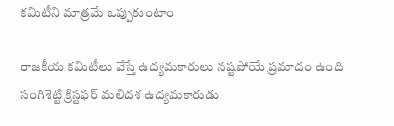కమిటీని మాత్రమే ఒప్పుకుంటాం

రాజకీయ కమిటీలు వేస్తే ఉద్యమకారులు నష్టపోయే ప్రమాదం ఉంది సంగిశెట్టి క్రిస్టఫర్ మలిదశ ఉద్యమకారుడు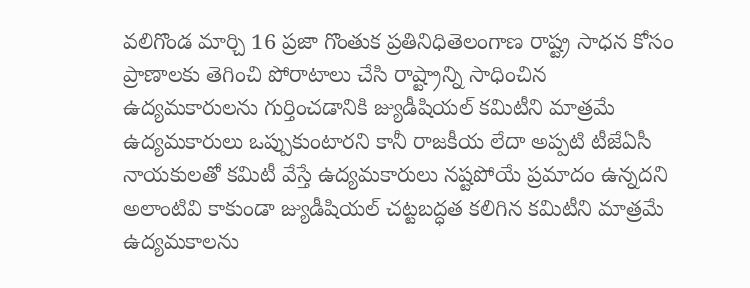వలిగొండ మార్చి 16 ప్రజా గొంతుక ప్రతినిధితెలంగాణ రాష్ట్ర సాధన కోసం ప్రాణాలకు తెగించి పోరాటాలు చేసి రాష్ట్రాన్ని సాధించిన ఉద్యమకారులను గుర్తించడానికి జ్యుడీషియల్ కమిటీని మాత్రమే ఉద్యమకారులు ఒప్పుకుంటారని కానీ రాజకీయ లేదా అప్పటి టీజేఏసీ నాయకులతో కమిటీ వేస్తే ఉద్యమకారులు నష్టపోయే ప్రమాదం ఉన్నదని అలాంటివి కాకుండా జ్యుడీషియల్ చట్టబద్ధత కలిగిన కమిటీని మాత్రమే ఉద్యమకాలను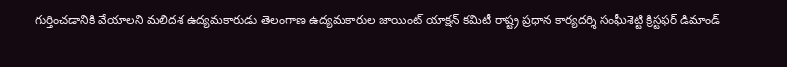గుర్తించడానికి వేయాలని మలిదశ ఉద్యమకారుడు తెలంగాణ ఉద్యమకారుల జాయింట్ యాక్షన్ కమిటీ రాష్ట్ర ప్రధాన కార్యదర్శి సంఘీశెట్టి క్రిస్టఫర్ డిమాండ్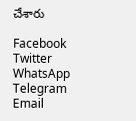చేశారు

Facebook
Twitter
WhatsApp
Telegram
Email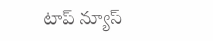టాప్ న్యూస్